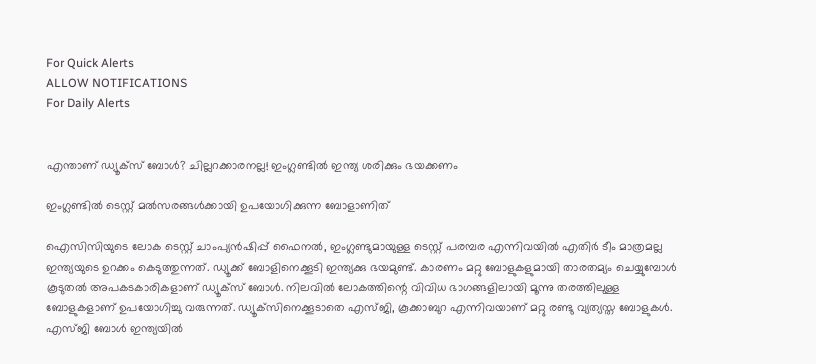For Quick Alerts
ALLOW NOTIFICATIONS
For Daily Alerts


എന്താണ് ഡ്യൂക്‌സ് ബോള്‍? ചില്ലറക്കാരനല്ല! ഇംഗ്ലണ്ടില്‍ ഇന്ത്യ ശരിക്കും ഭയക്കണം

ഇംഗ്ലണ്ടില്‍ ടെസ്റ്റ് മല്‍സരങ്ങള്‍ക്കായി ഉപയോഗിക്കുന്ന ബോളാണിത്

ഐസിസിയുടെ ലോക ടെസ്റ്റ് ചാംപ്യന്‍ഷിപ്പ് ഫൈനല്‍, ഇംഗ്ലണ്ടുമായുള്ള ടെസ്റ്റ് പരമ്പര എന്നിവയില്‍ എതിര്‍ ടീം മാത്രമല്ല ഇന്ത്യയുടെ ഉറക്കം കെടുത്തുന്നത്. ഡ്യൂക്ക് ബോളിനെക്കൂടി ഇന്ത്യക്കു ഭയമുണ്ട്. കാരണം മറ്റു ബോളുകളുമായി താരതമ്യം ചെയ്യുമ്പോള്‍ കൂടുതല്‍ അപകടകാരികളാണ് ഡ്യൂക്‌സ് ബോള്‍. നിലവില്‍ ലോകത്തിന്റെ വിവിധ ഭാഗങ്ങളിലായി മൂന്നു തരത്തിലുള്ള ബോളുകളാണ് ഉപയോഗിച്ചു വരുന്നത്. ഡ്യൂക്‌സിനെക്കൂടാതെ എസ്ജി, കൂക്കാബുറ എന്നിവയാണ് മറ്റു രണ്ടു വ്യത്യസ്ത ബോളുകള്‍. എസ്ജി ബോള്‍ ഇന്ത്യയില്‍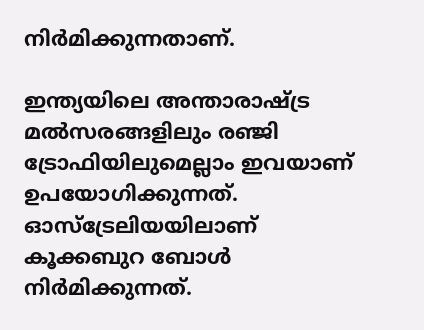നിര്‍മിക്കുന്നതാണ്.

ഇന്ത്യയിലെ അന്താരാഷ്ട്ര മല്‍സരങ്ങളിലും രഞ്ജി ട്രോഫിയിലുമെല്ലാം ഇവയാണ് ഉപയോഗിക്കുന്നത്. ഓസ്‌ട്രേലിയയിലാണ് കൂക്കബുറ ബോള്‍ നിര്‍മിക്കുന്നത്.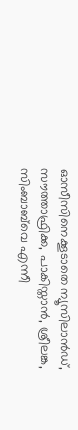ഓസീസിനെക്കൂടാതെ ന്യൂസിലാന്‍ഡ്, സൗത്താഫ്രിക്ക, പാകിസ്താന്‍, ശ്രീലങ്ക, സിംബാബ്‌വെ എന്നീ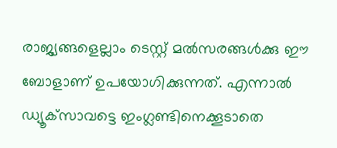രാജ്യങ്ങളെല്ലാം ടെസ്റ്റ് മല്‍സരങ്ങള്‍ക്കു ഈ ബോളാണ് ഉപയോഗിക്കുന്നത്. എന്നാല്‍ ഡ്യൂക്‌സാവട്ടെ ഇംഗ്ലണ്ടിനെക്കൂടാതെ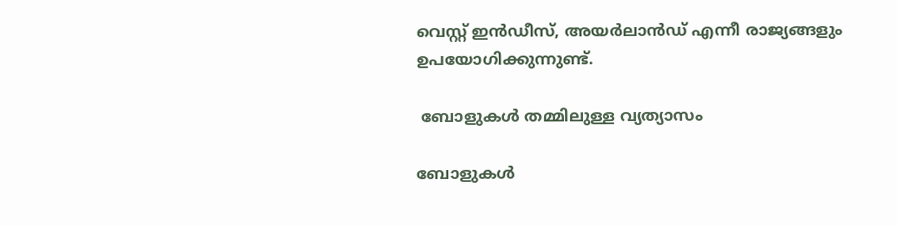വെസ്റ്റ് ഇന്‍ഡീസ്, അയര്‍ലാന്‍ഡ് എന്നീ രാജ്യങ്ങളും ഉപയോഗിക്കുന്നുണ്ട്.

 ബോളുകള്‍ തമ്മിലുള്ള വ്യത്യാസം

ബോളുകള്‍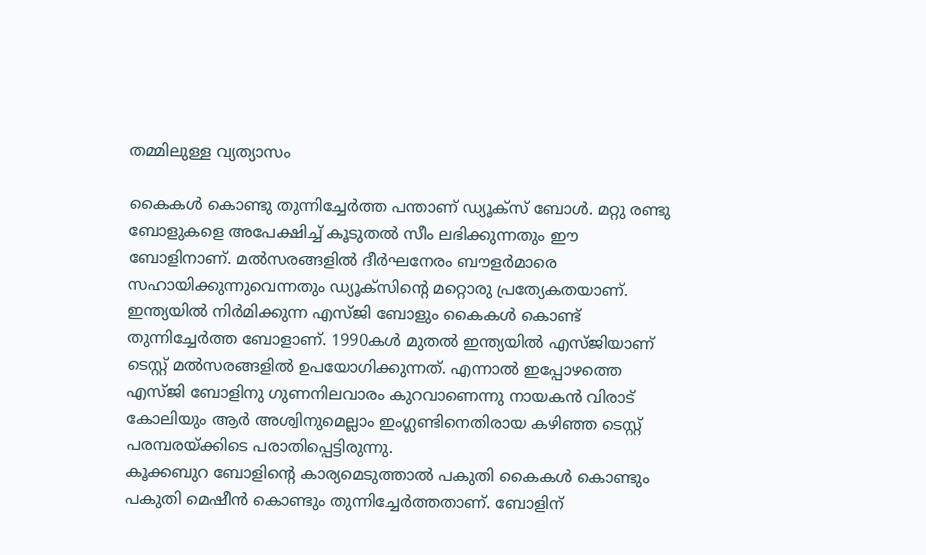തമ്മിലുള്ള വ്യത്യാസം

കൈകള്‍ കൊണ്ടു തുന്നിച്ചേര്‍ത്ത പന്താണ് ഡ്യൂക്‌സ് ബോള്‍. മറ്റു രണ്ടു ബോളുകളെ അപേക്ഷിച്ച് കൂടുതല്‍ സീം ലഭിക്കുന്നതും ഈ ബോളിനാണ്. മല്‍സരങ്ങളില്‍ ദീര്‍ഘനേരം ബൗളര്‍മാരെ സഹായിക്കുന്നുവെന്നതും ഡ്യൂക്‌സിന്റെ മറ്റൊരു പ്രത്യേകതയാണ്.
ഇന്ത്യയില്‍ നിര്‍മിക്കുന്ന എസ്ജി ബോളും കൈകള്‍ കൊണ്ട് തുന്നിച്ചേര്‍ത്ത ബോളാണ്. 1990കള്‍ മുതല്‍ ഇന്ത്യയില്‍ എസ്ജിയാണ് ടെസ്റ്റ് മല്‍സരങ്ങളില്‍ ഉപയോഗിക്കുന്നത്. എന്നാല്‍ ഇപ്പോഴത്തെ എസ്ജി ബോളിനു ഗുണനിലവാരം കുറവാണെന്നു നായകന്‍ വിരാട് കോലിയും ആര്‍ അശ്വിനുമെല്ലാം ഇംഗ്ലണ്ടിനെതിരായ കഴിഞ്ഞ ടെസ്റ്റ് പരമ്പരയ്ക്കിടെ പരാതിപ്പെട്ടിരുന്നു.
കൂക്കബുറ ബോളിന്റെ കാര്യമെടുത്താല്‍ പകുതി കൈകള്‍ കൊണ്ടും പകുതി മെഷീന്‍ കൊണ്ടും തുന്നിച്ചേര്‍ത്തതാണ്. ബോളിന്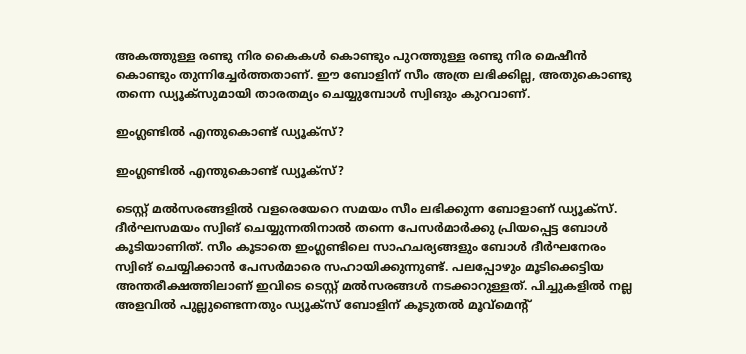അകത്തുള്ള രണ്ടു നിര കൈകള്‍ കൊണ്ടും പുറത്തുള്ള രണ്ടു നിര മെഷീന്‍ കൊണ്ടും തുന്നിച്ചേര്‍ത്തതാണ്. ഈ ബോളിന് സീം അത്ര ലഭിക്കില്ല, അതുകൊണ്ടു തന്നെ ഡ്യൂക്‌സുമായി താരതമ്യം ചെയ്യുമ്പോള്‍ സ്വിങും കുറവാണ്.

ഇംഗ്ലണ്ടില്‍ എന്തുകൊണ്ട് ഡ്യൂക്‌സ്?

ഇംഗ്ലണ്ടില്‍ എന്തുകൊണ്ട് ഡ്യൂക്‌സ്?

ടെസ്റ്റ് മല്‍സരങ്ങളില്‍ വളരെയേറെ സമയം സീം ലഭിക്കുന്ന ബോളാണ് ഡ്യൂക്‌സ്. ദീര്‍ഘസമയം സ്വിങ് ചെയ്യുന്നതിനാല്‍ തന്നെ പേസര്‍മാര്‍ക്കു പ്രിയപ്പെട്ട ബോള്‍ കൂടിയാണിത്. സീം കൂടാതെ ഇംഗ്ലണ്ടിലെ സാഹചര്യങ്ങളും ബോള്‍ ദീര്‍ഘനേരം സ്വിങ് ചെയ്യിക്കാന്‍ പേസര്‍മാരെ സഹായിക്കുന്നുണ്ട്. പലപ്പോഴും മൂടിക്കെട്ടിയ അന്തരീക്ഷത്തിലാണ് ഇവിടെ ടെസ്റ്റ് മല്‍സരങ്ങള്‍ നടക്കാറുള്ളത്. പിച്ചുകളില്‍ നല്ല അളവില്‍ പുല്ലുണ്ടെന്നതും ഡ്യൂക്‌സ് ബോളിന് കൂടുതല്‍ മൂവ്‌മെന്റ്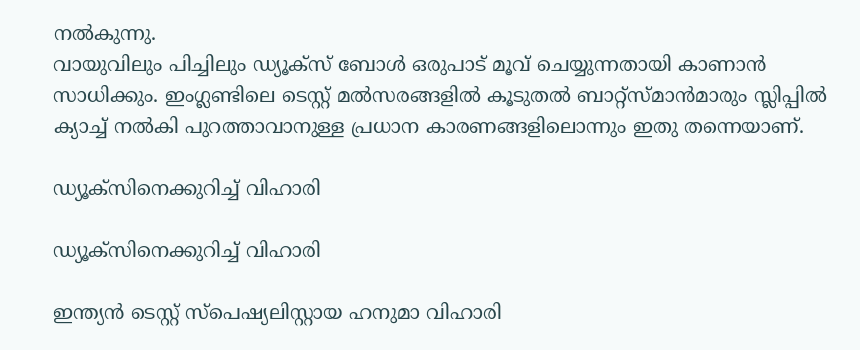നല്‍കുന്നു.
വായുവിലും പിച്ചിലും ഡ്യൂക്‌സ് ബോള്‍ ഒരുപാട് മൂവ് ചെയ്യുന്നതായി കാണാന്‍ സാധിക്കും. ഇംഗ്ലണ്ടിലെ ടെസ്റ്റ് മല്‍സരങ്ങളില്‍ കൂടുതല്‍ ബാറ്റ്‌സ്മാന്‍മാരും സ്ലിപ്പില്‍ ക്യാച്ച് നല്‍കി പുറത്താവാനുള്ള പ്രധാന കാരണങ്ങളിലൊന്നും ഇതു തന്നെയാണ്.

ഡ്യൂക്‌സിനെക്കുറിച്ച് വിഹാരി

ഡ്യൂക്‌സിനെക്കുറിച്ച് വിഹാരി

ഇന്ത്യന്‍ ടെസ്റ്റ് സ്‌പെഷ്യലിസ്റ്റായ ഹനുമാ വിഹാരി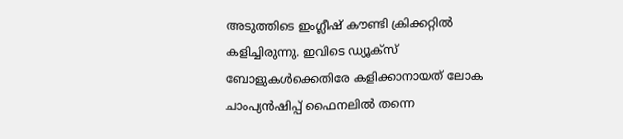അടുത്തിടെ ഇംഗ്ലീഷ് കൗണ്ടി ക്രിക്കറ്റില്‍ കളിച്ചിരുന്നു. ഇവിടെ ഡ്യൂക്‌സ് ബോളുകള്‍ക്കെതിരേ കളിക്കാനായത് ലോക ചാംപ്യന്‍ഷിപ്പ് ഫൈനലില്‍ തന്നെ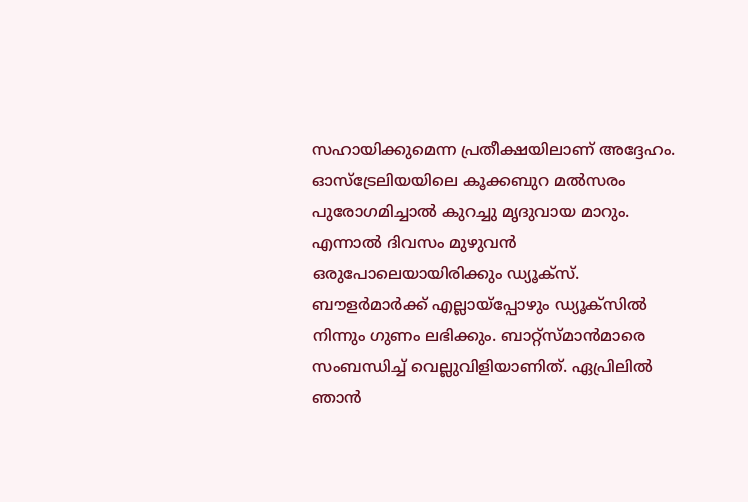സഹായിക്കുമെന്ന പ്രതീക്ഷയിലാണ് അദ്ദേഹം.
ഓസ്‌ട്രേലിയയിലെ കൂക്കബുറ മല്‍സരം പുരോഗമിച്ചാല്‍ കുറച്ചു മൃദുവായ മാറും. എന്നാല്‍ ദിവസം മുഴുവന്‍ ഒരുപോലെയായിരിക്കും ഡ്യൂക്‌സ്. ബൗളര്‍മാര്‍ക്ക് എല്ലായ്‌പ്പോഴും ഡ്യൂക്‌സില്‍ നിന്നും ഗുണം ലഭിക്കും. ബാറ്റ്‌സ്മാന്‍മാരെ സംബന്ധിച്ച് വെല്ലുവിളിയാണിത്. ഏപ്രിലില്‍ ഞാന്‍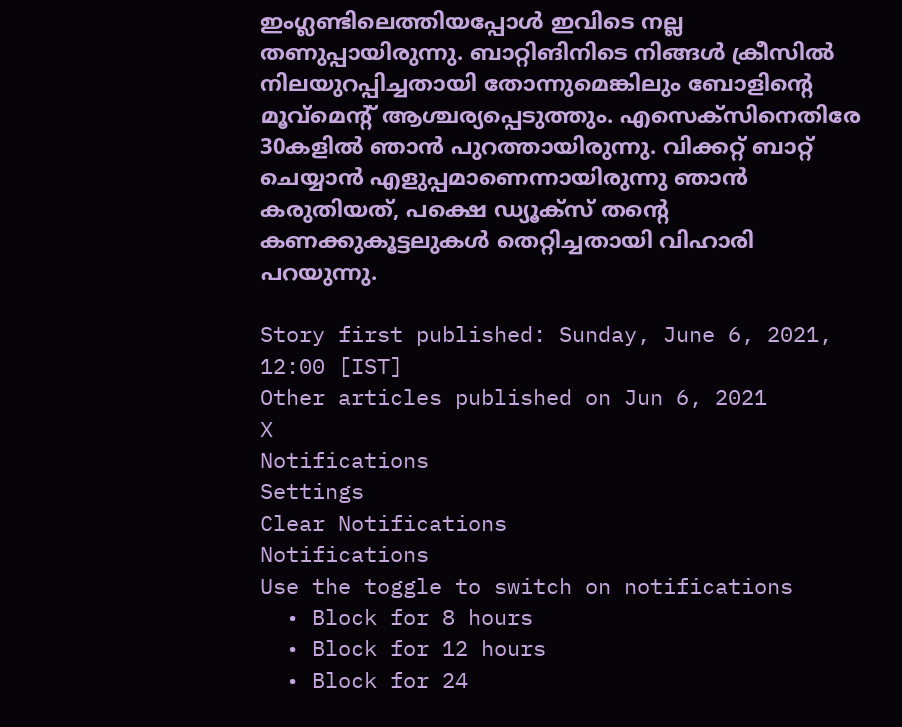ഇംഗ്ലണ്ടിലെത്തിയപ്പോള്‍ ഇവിടെ നല്ല തണുപ്പായിരുന്നു. ബാറ്റിങിനിടെ നിങ്ങള്‍ ക്രീസില്‍ നിലയുറപ്പിച്ചതായി തോന്നുമെങ്കിലും ബോളിന്റെ മൂവ്‌മെന്റ് ആശ്ചര്യപ്പെടുത്തും. എസെക്‌സിനെതിരേ 30കളില്‍ ഞാന്‍ പുറത്തായിരുന്നു. വിക്കറ്റ് ബാറ്റ് ചെയ്യാന്‍ എളുപ്പമാണെന്നായിരുന്നു ഞാന്‍ കരുതിയത്, പക്ഷെ ഡ്യൂക്‌സ് തന്റെ കണക്കുകൂട്ടലുകള്‍ തെറ്റിച്ചതായി വിഹാരി പറയുന്നു.

Story first published: Sunday, June 6, 2021, 12:00 [IST]
Other articles published on Jun 6, 2021
X
Notifications
Settings
Clear Notifications
Notifications
Use the toggle to switch on notifications
  • Block for 8 hours
  • Block for 12 hours
  • Block for 24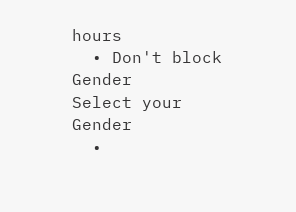hours
  • Don't block
Gender
Select your Gender
  •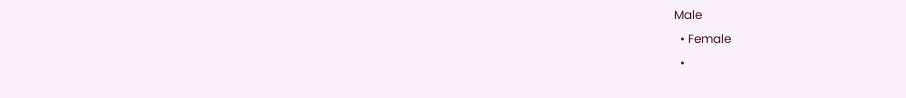Male
  • Female
  •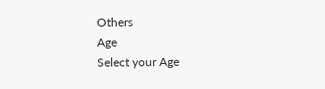Others
Age
Select your Age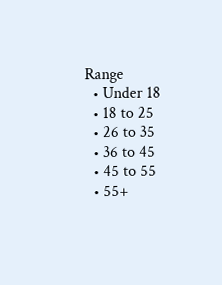Range
  • Under 18
  • 18 to 25
  • 26 to 35
  • 36 to 45
  • 45 to 55
  • 55+